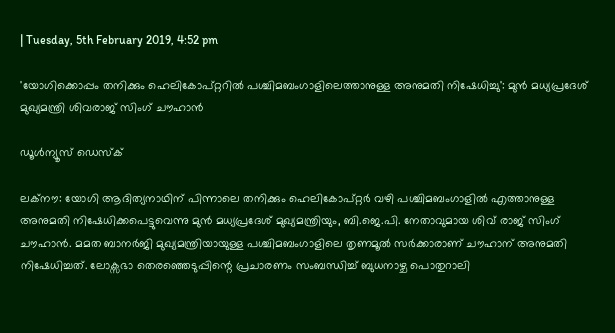| Tuesday, 5th February 2019, 4:52 pm

'യോഗിക്കൊപ്പം തനിക്കും ഹെലികോപ്റ്ററിൽ പശ്ചിമബംഗാളിലെത്താനുള്ള അനുമതി നിഷേധിച്ചു': മുൻ മധ്യപ്രദേശ് മുഖ്യമന്ത്രി ശിവരാജ് സിംഗ് ചൗഹാൻ

ഡൂള്‍ന്യൂസ് ഡെസ്‌ക്

ലക്നൗ: യോഗി ആദിത്യനാഥിന് പിന്നാലെ തനിക്കും ഹെലികോപ്റ്റർ വഴി പശ്ചിമബംഗാളിൽ എത്താനുള്ള അനുമതി നിഷേധിക്കപെട്ടുവെന്നു മുൻ മധ്യപ്രദേശ് മുഖ്യമന്ത്രിയും, ബി.ജെ.പി. നേതാവുമായ ശിവ് രാജ് സിംഗ് ചൗഹാൻ. മമത ബാനർജി മുഖ്യമന്ത്രിയായുള്ള പശ്ചിമബംഗാളിലെ തൃണമൂൽ സർക്കാരാണ് ചൗഹാന് അനുമതി നിഷേധിച്ചത്. ലോക്സഭാ തെരഞ്ഞെടുപ്പിന്റെ പ്രചാരണം സംബന്ധിച്ച് ബുധനാഴ്ച പൊതുറാലി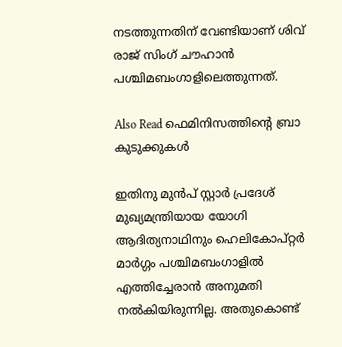നടത്തുന്നതിന് വേണ്ടിയാണ് ശിവ് രാജ് സിംഗ് ചൗഹാൻ പശ്ചിമബംഗാളിലെത്തുന്നത്.

Also Read ഫെമിനിസത്തിന്റെ ബ്രാ കുടുക്കുകള്‍

ഇതിനു മുൻപ് സ്റ്റാർ പ്രദേശ് മുഖ്യമന്ത്രിയായ യോഗി ആദിത്യനാഥിനും ഹെലികോപ്റ്റർ മാർഗ്ഗം പശ്ചിമബംഗാളിൽ എത്തിച്ചേരാൻ അനുമതി നൽകിയിരുന്നില്ല. അതുകൊണ്ട്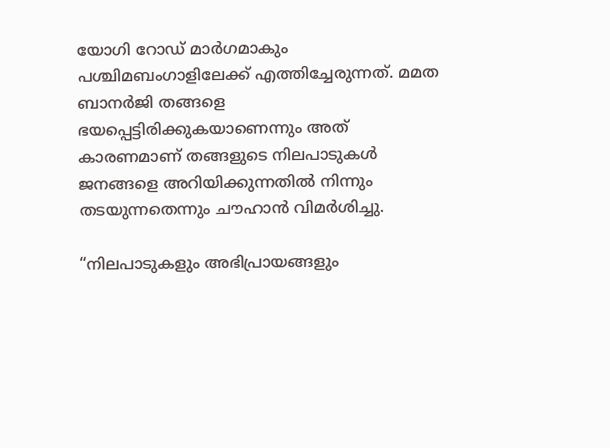യോഗി റോഡ് മാർഗമാകും പശ്ചിമബംഗാളിലേക്ക് എത്തിച്ചേരുന്നത്. മമത ബാനർജി തങ്ങളെ ഭയപ്പെട്ടിരിക്കുകയാണെന്നും അത് കാരണമാണ് തങ്ങളുടെ നിലപാടുകൾ ജനങ്ങളെ അറിയിക്കുന്നതിൽ നിന്നും തടയുന്നതെന്നും ചൗഹാൻ വിമർശിച്ചു.

“നിലപാടുകളും അഭിപ്രായങ്ങളും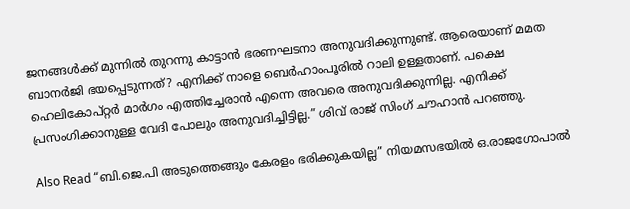ജനങ്ങൾക്ക് മുന്നിൽ തുറന്നു കാട്ടാൻ ഭരണഘടനാ അനുവദിക്കുന്നുണ്ട്. ആരെയാണ് മമത ബാനർജി ഭയപ്പെടുന്നത്? എനിക്ക് നാളെ ബെർഹാംപൂരിൽ റാലി ഉള്ളതാണ്. പക്ഷെ ഹെലികോപ്റ്റർ മാർഗം എത്തിച്ചേരാൻ എന്നെ അവരെ അനുവദിക്കുന്നില്ല. എനിക്ക് പ്രസംഗിക്കാനുള്ള വേദി പോലും അനുവദിച്ചിട്ടില്ല.” ശിവ് രാജ് സിംഗ് ചൗഹാൻ പറഞ്ഞു.

Also Read “ബി.ജെ.പി അടുത്തെങ്ങും കേരളം ഭരിക്കുകയില്ല” നിയമസഭയിൽ ഒ.രാജഗോപാൽ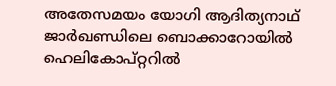അതേസമയം യോഗി ആദിത്യനാഥ് ജാർഖണ്ഡിലെ ബൊക്കാറോയിൽ ഹെലികോപ്റ്ററിൽ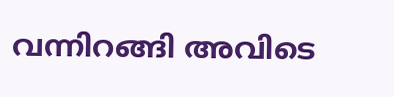വന്നിറങ്ങി അവിടെ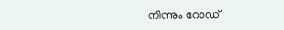നിന്നും റോഡ്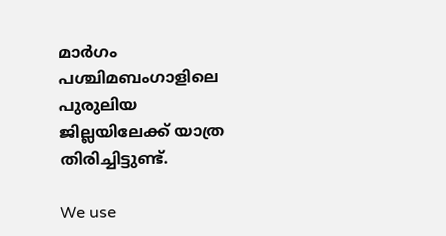മാർഗം പശ്ചിമബംഗാളിലെ പുരുലിയ ജില്ലയിലേക്ക് യാത്ര തിരിച്ചിട്ടുണ്ട്.

We use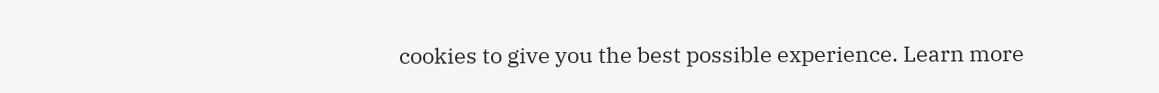cookies to give you the best possible experience. Learn more